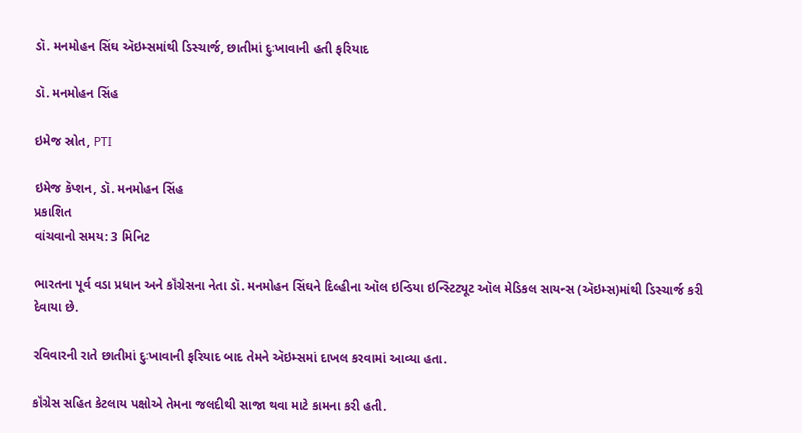ડૉ. મનમોહન સિંઘ ઍઇમ્સમાંથી ડિસ્ચાર્જ, છાતીમાં દુઃખાવાની હતી ફરિયાદ

ડૉ. મનમોહન સિંહ

ઇમેજ સ્રોત, PTI

ઇમેજ કૅપ્શન, ડૉ. મનમોહન સિંહ
પ્રકાશિત
વાંચવાનો સમય: 3 મિનિટ

ભારતના પૂર્વ વડા પ્રધાન અને કૉંગ્રેસના નેતા ડૉ. મનમોહન સિંઘને દિલ્હીના ઑલ ઇન્ડિયા ઇન્સ્ટિટ્યૂટ ઑલ મેડિકલ સાયન્સ (ઍઇમ્સ)માંથી ડિસ્ચાર્જ કરી દેવાયા છે.

રવિવારની રાતે છાતીમાં દુઃખાવાની ફરિયાદ બાદ તેમને ઍઇમ્સમાં દાખલ કરવામાં આવ્યા હતા.

કૉંગ્રેસ સહિત કેટલાય પક્ષોએ તેમના જલદીથી સાજા થવા માટે કામના કરી હતી.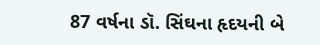87 વર્ષના ડૉ. સિંઘના હૃદયની બે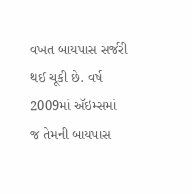વખત બાયપાસ સર્જરી થઈ ચૂકી છે. વર્ષ 2009માં ઍઇમ્સમાં જ તેમની બાયપાસ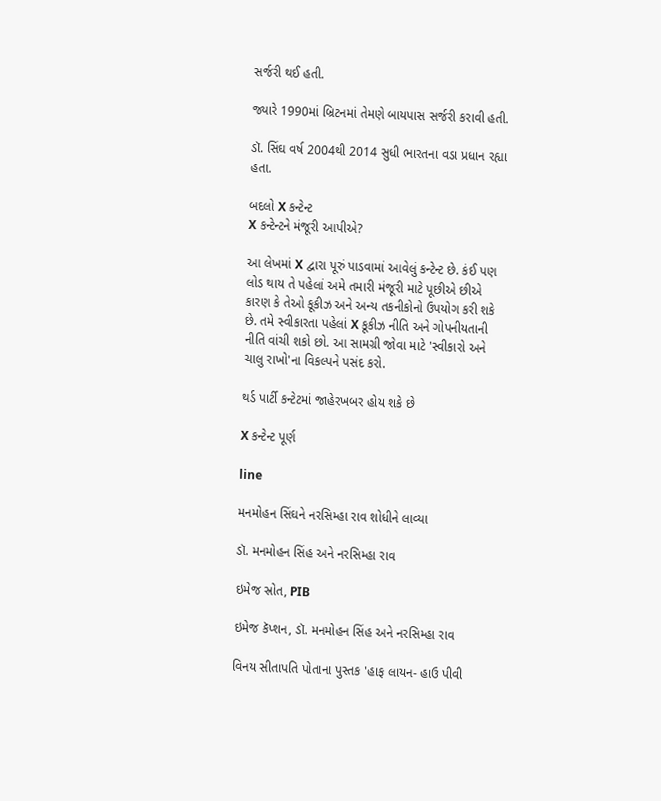સર્જરી થઈ હતી.

જ્યારે 1990માં બ્રિટનમાં તેમણે બાયપાસ સર્જરી કરાવી હતી.

ડૉ. સિંઘ વર્ષ 2004થી 2014 સુધી ભારતના વડા પ્રધાન રહ્યા હતા.

બદલો X કન્ટેન્ટ
X કન્ટેન્ટને મંજૂરી આપીએ?

આ લેખમાં X દ્વારા પૂરું પાડવામાં આવેલું કન્ટેન્ટ છે. કંઈ પણ લોડ થાય તે પહેલાં અમે તમારી મંજૂરી માટે પૂછીએ છીએ કારણ કે તેઓ કૂકીઝ અને અન્ય તકનીકોનો ઉપયોગ કરી શકે છે. તમે સ્વીકારતા પહેલાં X કૂકીઝ નીતિ અને ગોપનીયતાની નીતિ વાંચી શકો છો. આ સામગ્રી જોવા માટે 'સ્વીકારો અને ચાલુ રાખો'ના વિકલ્પને પસંદ કરો.

થર્ડ પાર્ટી કન્ટેટમાં જાહેરખબર હોય શકે છે

X કન્ટેન્ટ પૂર્ણ

line

મનમોહન સિંઘને નરસિમ્હા રાવ શોધીને લાવ્યા

ડૉ. મનમોહન સિંહ અને નરસિમ્હા રાવ

ઇમેજ સ્રોત, PIB

ઇમેજ કૅપ્શન, ડૉ. મનમોહન સિંહ અને નરસિમ્હા રાવ

વિનય સીતાપતિ પોતાના પુસ્તક 'હાફ લાયન- હાઉ પીવી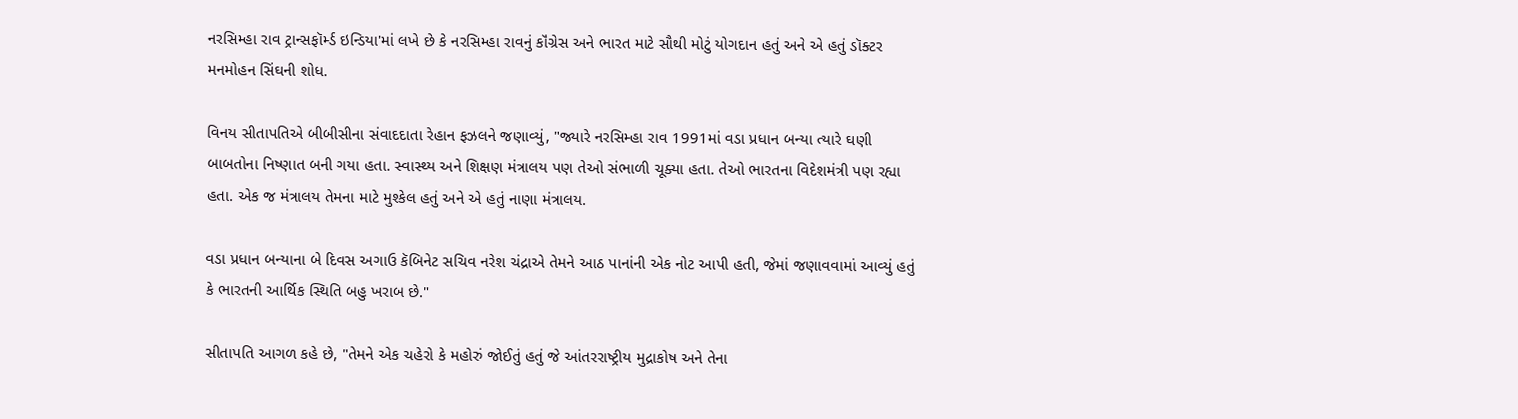નરસિમ્હા રાવ ટ્રાન્સફૉર્મ્ડ ઇન્ડિયા'માં લખે છે કે નરસિમ્હા રાવનું કૉંગ્રેસ અને ભારત માટે સૌથી મોટું યોગદાન હતું અને એ હતું ડૉક્ટર મનમોહન સિંઘની શોધ.

વિનય સીતાપતિએ બીબીસીના સંવાદદાતા રેહાન ફઝલને જણાવ્યું, "જ્યારે નરસિમ્હા રાવ 1991માં વડા પ્રધાન બન્યા ત્યારે ઘણી બાબતોના નિષ્ણાત બની ગયા હતા. સ્વાસ્થ્ય અને શિક્ષણ મંત્રાલય પણ તેઓ સંભાળી ચૂક્યા હતા. તેઓ ભારતના વિદેશમંત્રી પણ રહ્યા હતા. એક જ મંત્રાલય તેમના માટે મુશ્કેલ હતું અને એ હતું નાણા મંત્રાલય.

વડા પ્રધાન બન્યાના બે દિવસ અગાઉ કૅબિનેટ સચિવ નરેશ ચંદ્રાએ તેમને આઠ પાનાંની એક નોટ આપી હતી, જેમાં જણાવવામાં આવ્યું હતું કે ભારતની આર્થિક સ્થિતિ બહુ ખરાબ છે."

સીતાપતિ આગળ કહે છે, "તેમને એક ચહેરો કે મહોરું જોઈતું હતું જે આંતરરાષ્ટ્રીય મુદ્રાકોષ અને તેના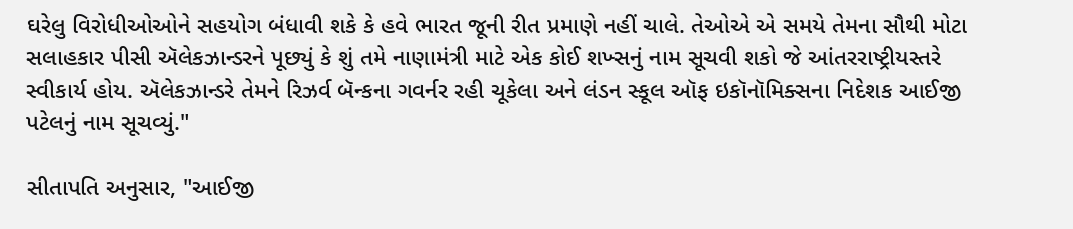ઘરેલુ વિરોધીઓઓને સહયોગ બંધાવી શકે કે હવે ભારત જૂની રીત પ્રમાણે નહીં ચાલે. તેઓએ એ સમયે તેમના સૌથી મોટા સલાહકાર પીસી ઍલેકઝાન્ડરને પૂછ્યું કે શું તમે નાણામંત્રી માટે એક કોઈ શખ્સનું નામ સૂચવી શકો જે આંતરરાષ્ટ્રીયસ્તરે સ્વીકાર્ય હોય. ઍલેકઝાન્ડરે તેમને રિઝર્વ બૅન્કના ગવર્નર રહી ચૂકેલા અને લંડન સ્કૂલ ઑફ ઇકૉનૉમિક્સના નિદેશક આઈજી પટેલનું નામ સૂચવ્યું."

સીતાપતિ અનુસાર, "આઈજી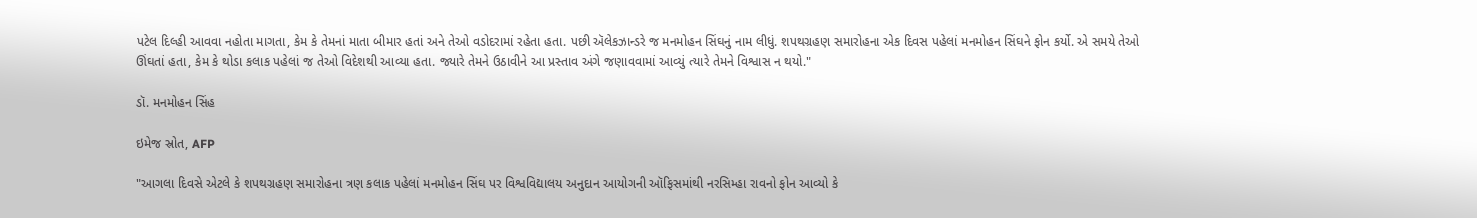પટેલ દિલ્હી આવવા નહોતા માગતા, કેમ કે તેમનાં માતા બીમાર હતાં અને તેઓ વડોદરામાં રહેતા હતા. પછી ઍલેકઝાન્ડરે જ મનમોહન સિંઘનું નામ લીધું. શપથગ્રહણ સમારોહના એક દિવસ પહેલાં મનમોહન સિંઘને ફોન કર્યો. એ સમયે તેઓ ઊંઘતાં હતા, કેમ કે થોડા કલાક પહેલાં જ તેઓ વિદેશથી આવ્યા હતા. જ્યારે તેમને ઉઠાવીને આ પ્રસ્તાવ અંગે જણાવવામાં આવ્યું ત્યારે તેમને વિશ્વાસ ન થયો."

ડૉ. મનમોહન સિંહ

ઇમેજ સ્રોત, AFP

"આગલા દિવસે એટલે કે શપથગ્રહણ સમારોહના ત્રણ કલાક પહેલાં મનમોહન સિંઘ પર વિશ્વવિદ્યાલય અનુદાન આયોગની ઑફિસમાંથી નરસિમ્હા રાવનો ફોન આવ્યો કે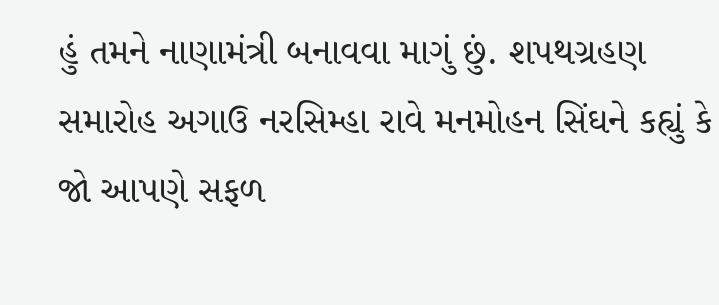હું તમને નાણામંત્રી બનાવવા માગું છું. શપથગ્રહણ સમારોહ અગાઉ નરસિમ્હા રાવે મનમોહન સિંઘને કહ્યું કે જો આપણે સફળ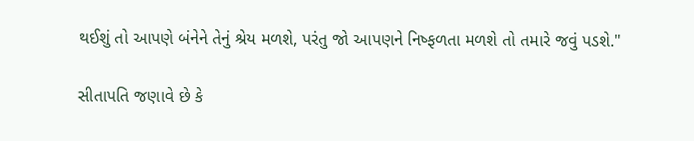થઈશું તો આપણે બંનેને તેનું શ્રેય મળશે, પરંતુ જો આપણને નિષ્ફળતા મળશે તો તમારે જવું પડશે."

સીતાપતિ જણાવે છે કે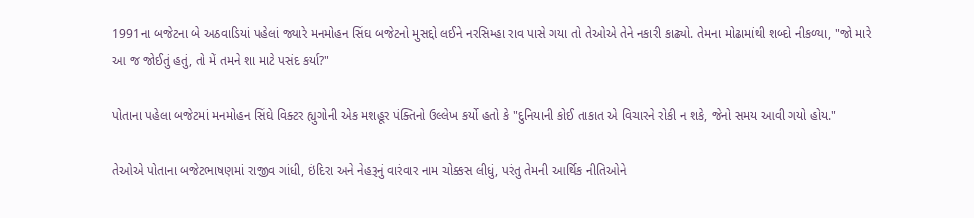1991ના બજેટના બે અઠવાડિયાં પહેલાં જ્યારે મનમોહન સિંઘ બજેટનો મુસદ્દો લઈને નરસિમ્હા રાવ પાસે ગયા તો તેઓએ તેને નકારી કાઢ્યો. તેમના મોઢામાંથી શબ્દો નીકળ્યા, "જો મારે આ જ જોઈતું હતું, તો મેં તમને શા માટે પસંદ કર્યા?"

પોતાના પહેલા બજેટમાં મનમોહન સિંઘે વિક્ટર હ્યુગોની એક મશહૂર પંક્તિનો ઉલ્લેખ કર્યો હતો કે "દુનિયાની કોઈ તાકાત એ વિચારને રોકી ન શકે, જેનો સમય આવી ગયો હોય."

તેઓએ પોતાના બજેટભાષણમાં રાજીવ ગાંધી, ઇંદિરા અને નેહરૂનું વારંવાર નામ ચોક્કસ લીધું, પરંતુ તેમની આર્થિક નીતિઓને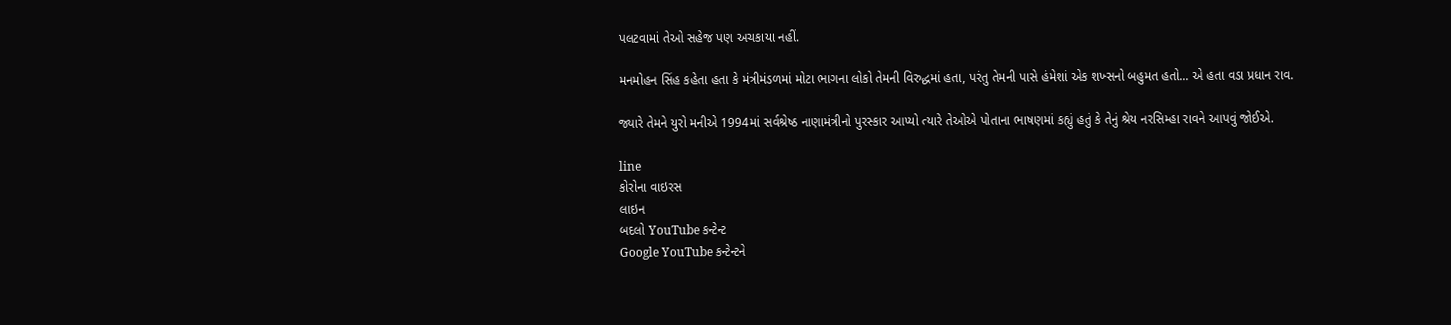પલટવામાં તેઓ સહેજ પણ અચકાયા નહીં.

મનમોહન સિંહ કહેતા હતા કે મંત્રીમંડળમાં મોટા ભાગના લોકો તેમની વિરુદ્ધમાં હતા, પરંતુ તેમની પાસે હંમેશાં એક શખ્સનો બહુમત હતો... એ હતા વડા પ્રધાન રાવ.

જ્યારે તેમને યુરો મનીએ 1994માં સર્વશ્રેષ્ઠ નાણામંત્રીનો પુરસ્કાર આપ્યો ત્યારે તેઓએ પોતાના ભાષણમાં કહ્યું હતું કે તેનું શ્રેય નરસિમ્હા રાવને આપવું જોઈએ.

line
કોરોના વાઇરસ
લાઇન
બદલો YouTube કન્ટેન્ટ
Google YouTube કન્ટેન્ટને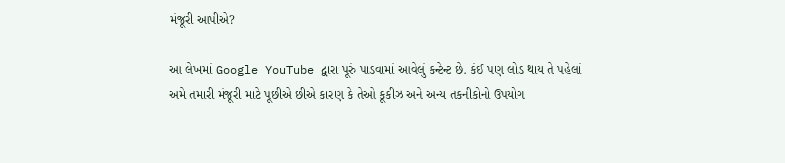મંજૂરી આપીએ?

આ લેખમાં Google YouTube દ્વારા પૂરું પાડવામાં આવેલું કન્ટેન્ટ છે. કંઈ પણ લોડ થાય તે પહેલાં અમે તમારી મંજૂરી માટે પૂછીએ છીએ કારણ કે તેઓ કૂકીઝ અને અન્ય તકનીકોનો ઉપયોગ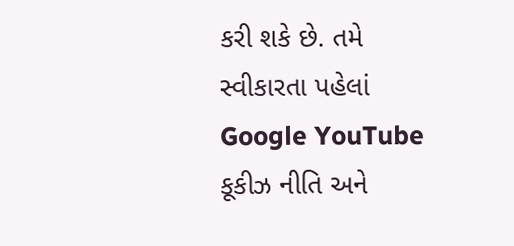કરી શકે છે. તમે સ્વીકારતા પહેલાં Google YouTube કૂકીઝ નીતિ અને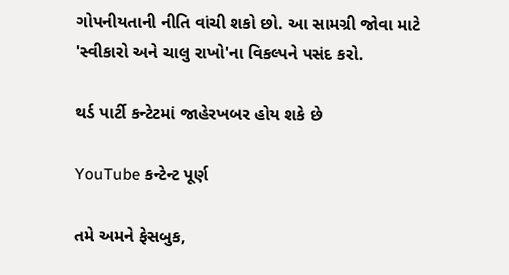ગોપનીયતાની નીતિ વાંચી શકો છો. આ સામગ્રી જોવા માટે 'સ્વીકારો અને ચાલુ રાખો'ના વિકલ્પને પસંદ કરો.

થર્ડ પાર્ટી કન્ટેટમાં જાહેરખબર હોય શકે છે

YouTube કન્ટેન્ટ પૂર્ણ

તમે અમને ફેસબુક,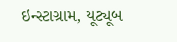ઇન્સ્ટાગ્રામ, યૂટ્યૂબ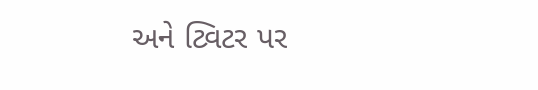અને ટ્વિટર પર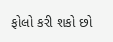ફોલો કરી શકો છો